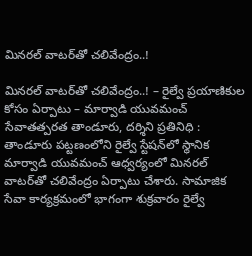మినరల్ వాటర్‌తో చలివేంద్రం..!

మినరల్ వాటర్‌తో చలివేంద్రం..! – రైల్వే ప్రయాణికుల కోసం ఏర్పాటు – మార్వాడి యువమంచ్‌ సేవాతత్పరత తాండూరు, దర్శిని ప్రతినిధి : తాండూరు పట్టణంలోని రైల్వే స్టేషన్‌లో స్థానిక మార్వాడి యువమంచ్ ఆధ్వర్యంలో మినరల్‌ వాటర్‌తో చలివేంద్రం ఏర్పాటు చేశారు. సామాజిక సేవా కార్యక్రమంలో భాగంగా శుక్రవారం రైల్వే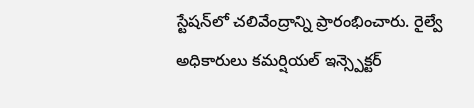స్టేషన్‌లో చలివేంద్రాన్ని ప్రారంభించారు. రైల్వే అధికారులు కమర్షియల్ ఇన్స్పెక్టర్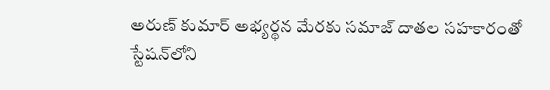అరుణ్ కుమార్ అభ్యర్థన మేరకు సమాజ్ దాతల సహకారంతో స్టేషన్‌లోని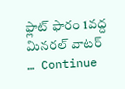ఫ్లాట్ ఫారం 1వద్ద మినరల్ వాటర్ … Continue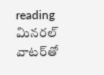reading మినరల్ వాటర్‌తో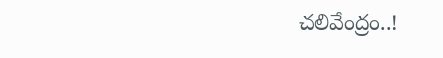చలివేంద్రం..!